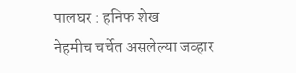पालघर : हनिफ शेख
नेहमीच चर्चेत असलेल्या जव्हार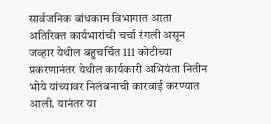सार्वजनिक बांधकाम विभागात आता अतिरिक्त कार्यभारांची चर्चा रंगली असून जव्हार येथील बहुचर्चित 111 कोटीच्या प्रकरणानंतर येथील कार्यकारी अभियंता नितीन भोये यांच्यावर निलंबनाची कारवाई करण्यात आली. यानंतर या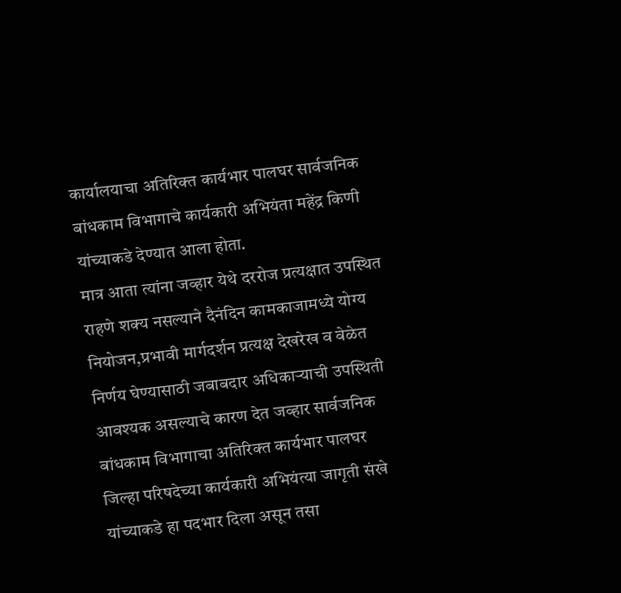कार्यालयाचा अतिरिक्त कार्यभार पालघर सार्वजनिक बांधकाम विभागाचे कार्यकारी अभियंता महेंद्र किणी यांच्याकडे देण्यात आला होता.
मात्र आता त्यांना जव्हार येथे दररोज प्रत्यक्षात उपस्थित राहणे शक्य नसल्याने दैनंदिन कामकाजामध्ये योग्य नियोजन,प्रभावी मार्गदर्शन प्रत्यक्ष देखरेख व वेळेत निर्णय घेण्यासाठी जबाबदार अधिकाऱ्याची उपस्थिती आवश्यक असल्याचे कारण देत जव्हार सार्वजनिक बांधकाम विभागाचा अतिरिक्त कार्यभार पालघर जिल्हा परिषदेच्या कार्यकारी अभियंत्या जागृती संखे यांच्याकडे हा पदभार दिला असून तसा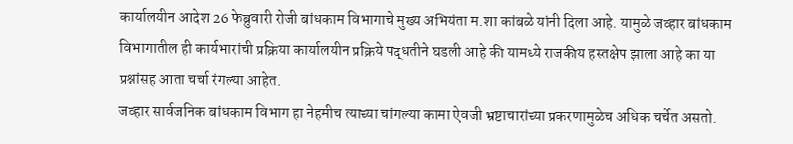कार्यालयीन आदेश 26 फेब्रुवारी रोजी बांधकाम विभागाचे मुख्य अभियंता म.शा कांबळे यांनी दिला आहे. यामुळे जव्हार बांधकाम विभागातील ही कार्यभारांची प्रक्रिया कार्यालयीन प्रक्रिये पद्धतीने घडली आहे की यामध्ये राजकीय हस्तक्षेप झाला आहे का या प्रश्नांसह आता चर्चा रंगल्या आहेत.
जव्हार सार्वजनिक बांधकाम विभाग हा नेहमीच त्याच्या चांगल्या कामा ऐवजी भ्रष्टाचारांच्या प्रकरणामुळेच अधिक चर्चेत असतो.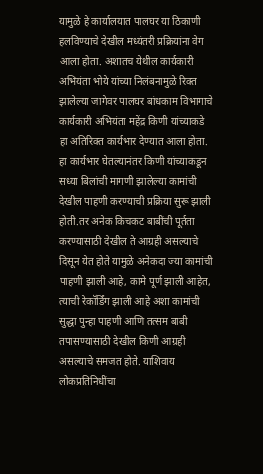यामुळे हे कार्यालयात पालघर या ठिकाणी हलविण्याचे देखील मध्यंतरी प्रक्रियांना वेग आला होता. अशातच येथील कार्यकारी अभियंता भोये यांच्या निलंबनामुळे रिक्त झालेल्या जागेवर पालघर बांधकाम विभागाचे कार्यकारी अभियंता महेंद्र किणी यांच्याकडे हा अतिरिक्त कार्यभार देण्यात आला होता.
हा कार्यभार घेतल्यानंतर किणी यांच्याकडून सध्या बिलांची मागणी झालेल्या कामांची देखील पाहणी करण्याची प्रक्रिया सुरू झाली होती.तर अनेक किचकट बाबींची पूर्तता करण्यासाठी देखील ते आग्रही असल्याचे दिसून येत होते यामुळे अनेकदा ज्या कामांची पाहणी झाली आहे, कामे पूर्ण झाली आहेत, त्याची रेकॉर्डिंग झाली आहे अशा कामांची सुद्धा पुन्हा पाहणी आणि तत्सम बाबी तपासण्यासाठी देखील किणी आग्रही असल्याचे समजत होते. याशिवाय लोकप्रतिनिधींचा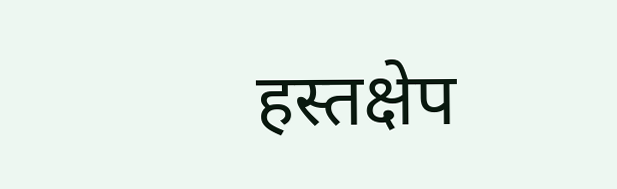हस्तक्षेप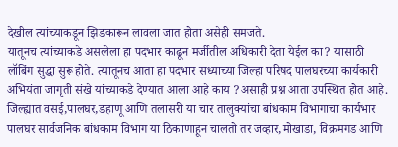देखील त्यांच्याकडून झिडकारून लावला जात होता असेही समजते.
यातूनच त्यांच्याकडे असलेला हा पदभार काढून मर्जीतील अधिकारी देता येईल का? यासाठी लॉबिंग सुद्धा सुरू होते. त्यातूनच आता हा पदभार सध्याच्या जिल्हा परिषद पालघरच्या कार्यकारी अभियंता जागृती संखे यांच्याकडे देण्यात आला आहे काय ?असाही प्रश्न आता उपस्थित होत आहे.
जिल्ह्यात वसई,पालघर,डहाणू आणि तलासरी या चार तालुक्यांचा बांधकाम विभागाचा कार्यभार पालघर सार्वजनिक बांधकाम विभाग या ठिकाणाहून चालतो तर जव्हार,मोखाडा, विक्रमगड आणि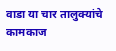वाडा या चार तालुक्यांचे कामकाज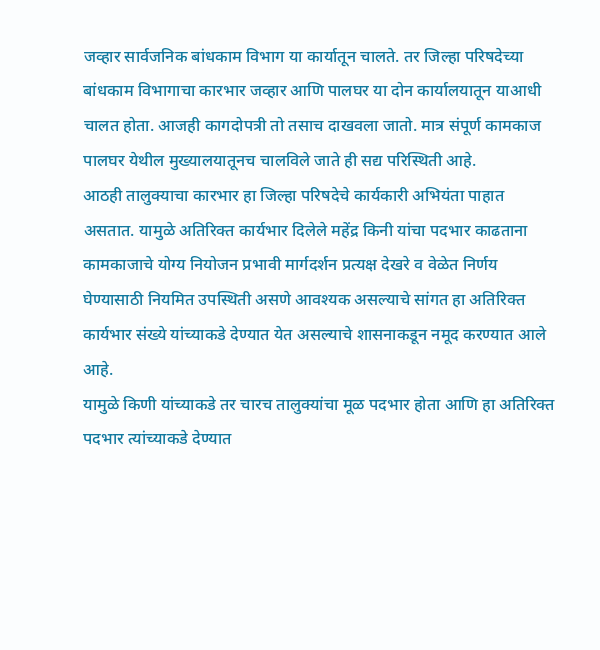जव्हार सार्वजनिक बांधकाम विभाग या कार्यातून चालते. तर जिल्हा परिषदेच्या बांधकाम विभागाचा कारभार जव्हार आणि पालघर या दोन कार्यालयातून याआधी चालत होता. आजही कागदोपत्री तो तसाच दाखवला जातो. मात्र संपूर्ण कामकाज पालघर येथील मुख्यालयातूनच चालविले जाते ही सद्य परिस्थिती आहे.
आठही तालुक्याचा कारभार हा जिल्हा परिषदेचे कार्यकारी अभियंता पाहात असतात. यामुळे अतिरिक्त कार्यभार दिलेले महेंद्र किनी यांचा पदभार काढताना कामकाजाचे योग्य नियोजन प्रभावी मार्गदर्शन प्रत्यक्ष देखरे व वेळेत निर्णय घेण्यासाठी नियमित उपस्थिती असणे आवश्यक असल्याचे सांगत हा अतिरिक्त कार्यभार संख्ये यांच्याकडे देण्यात येत असल्याचे शासनाकडून नमूद करण्यात आले आहे.
यामुळे किणी यांच्याकडे तर चारच तालुक्यांचा मूळ पदभार होता आणि हा अतिरिक्त पदभार त्यांच्याकडे देण्यात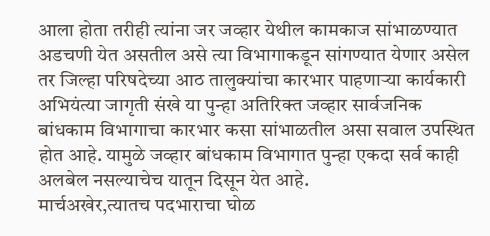आला होता तरीही त्यांना जर जव्हार येथील कामकाज सांभाळण्यात अडचणी येत असतील असे त्या विभागाकडून सांगण्यात येणार असेल तर जिल्हा परिषदेच्या आठ तालुक्यांचा कारभार पाहणाऱ्या कार्यकारी अभियंत्या जागृती संखे या पुन्हा अतिरिक्त जव्हार सार्वजनिक बांधकाम विभागाचा कारभार कसा सांभाळतील असा सवाल उपस्थित होत आहे. यामुळे जव्हार बांधकाम विभागात पुन्हा एकदा सर्व काही अलबेल नसल्याचेच यातून दिसून येत आहे.
मार्चअखेर,त्यातच पदभाराचा घोळ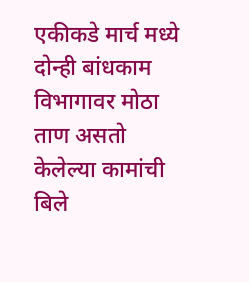एकीकडे मार्च मध्ये दोन्ही बांधकाम विभागावर मोठा ताण असतो केलेल्या कामांची बिले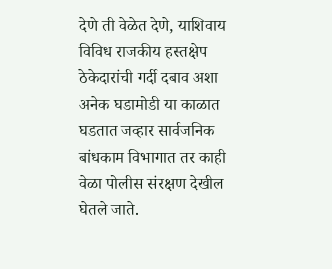देणे ती वेळेत देणे, याशिवाय विविध राजकीय हस्तक्षेप ठेकेदारांची गर्दी दबाव अशा अनेक घडामोडी या काळात घडतात जव्हार सार्वजनिक बांधकाम विभागात तर काही वेळा पोलीस संरक्षण देखील घेतले जाते.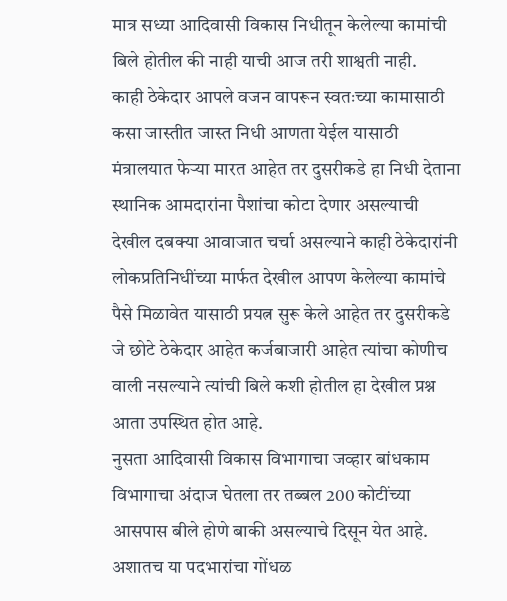मात्र सध्या आदिवासी विकास निधीतून केलेल्या कामांची बिले होतील की नाही याची आज तरी शाश्वती नाही.
काही ठेकेदार आपले वजन वापरून स्वतःच्या कामासाठी कसा जास्तीत जास्त निधी आणता येईल यासाठी मंत्रालयात फेऱ्या मारत आहेत तर दुसरीकडे हा निधी देताना स्थानिक आमदारांना पैशांचा कोटा देणार असल्याची देखील दबक्या आवाजात चर्चा असल्याने काही ठेकेदारांनी लोकप्रतिनिधींच्या मार्फत देखील आपण केलेल्या कामांचे पैसे मिळावेत यासाठी प्रयत्न सुरू केले आहेत तर दुसरीकडे जे छोटे ठेकेदार आहेत कर्जबाजारी आहेत त्यांचा कोणीच वाली नसल्याने त्यांची बिले कशी होतील हा देखील प्रश्न आता उपस्थित होत आहे.
नुसता आदिवासी विकास विभागाचा जव्हार बांधकाम विभागाचा अंदाज घेतला तर तब्बल 200 कोटींच्या आसपास बीले होणे बाकी असल्याचे दिसून येत आहे. अशातच या पदभारांचा गोंधळ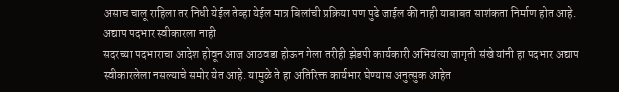असाच चालू राहिला तर निधी येईल तेव्हा येईल मात्र बिलांची प्रक्रिया पण पुढे जाईल की नाही याबाबत साशंकता निर्माण होत आहे.
अद्याप पदभार स्वीकारला नाही
सदरच्या पदभाराचा आदेश होवून आज आठवडा होऊन गेला तरीही झेडपी कार्यकारी अभियंत्या जागृती संखे यांनी हा पदभार अद्याप स्वीकारलेला नसल्याचे समोर येत आहे. यामुळे ते हा अतिरिक्त कार्यभार घेण्यास अनुत्सुक आहेत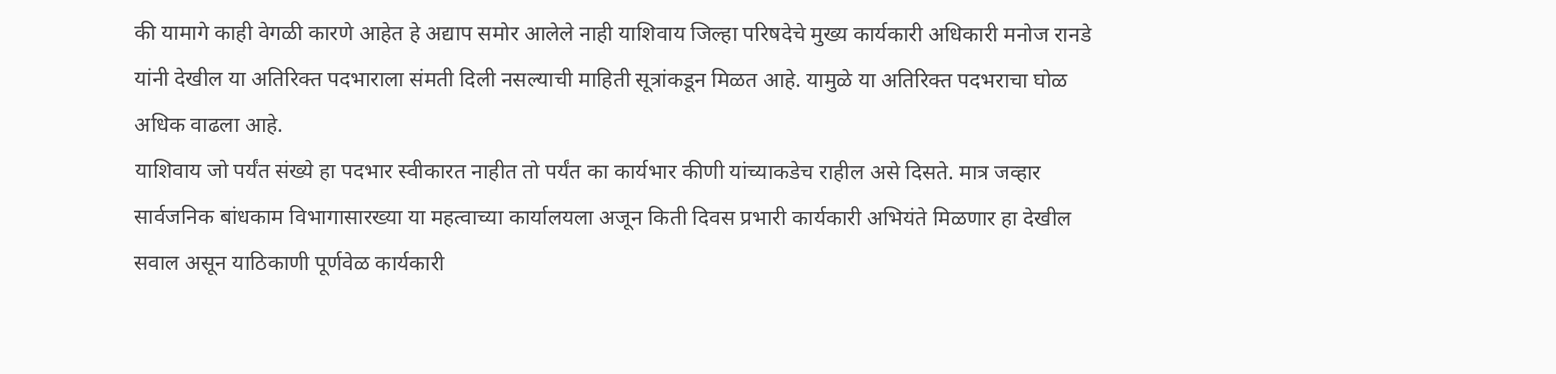की यामागे काही वेगळी कारणे आहेत हे अद्याप समोर आलेले नाही याशिवाय जिल्हा परिषदेचे मुख्य कार्यकारी अधिकारी मनोज रानडे यांनी देखील या अतिरिक्त पदभाराला संमती दिली नसल्याची माहिती सूत्रांकडून मिळत आहे. यामुळे या अतिरिक्त पदभराचा घोळ अधिक वाढला आहे.
याशिवाय जो पर्यंत संख्ये हा पदभार स्वीकारत नाहीत तो पर्यंत का कार्यभार कीणी यांच्याकडेच राहील असे दिसते. मात्र जव्हार सार्वजनिक बांधकाम विभागासारख्या या महत्वाच्या कार्यालयला अजून किती दिवस प्रभारी कार्यकारी अभियंते मिळणार हा देखील सवाल असून याठिकाणी पूर्णवेळ कार्यकारी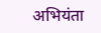अभियंता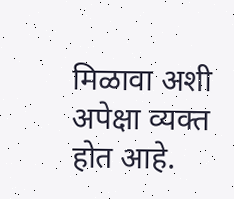मिळावा अशी अपेक्षा व्यक्त होत आहे.